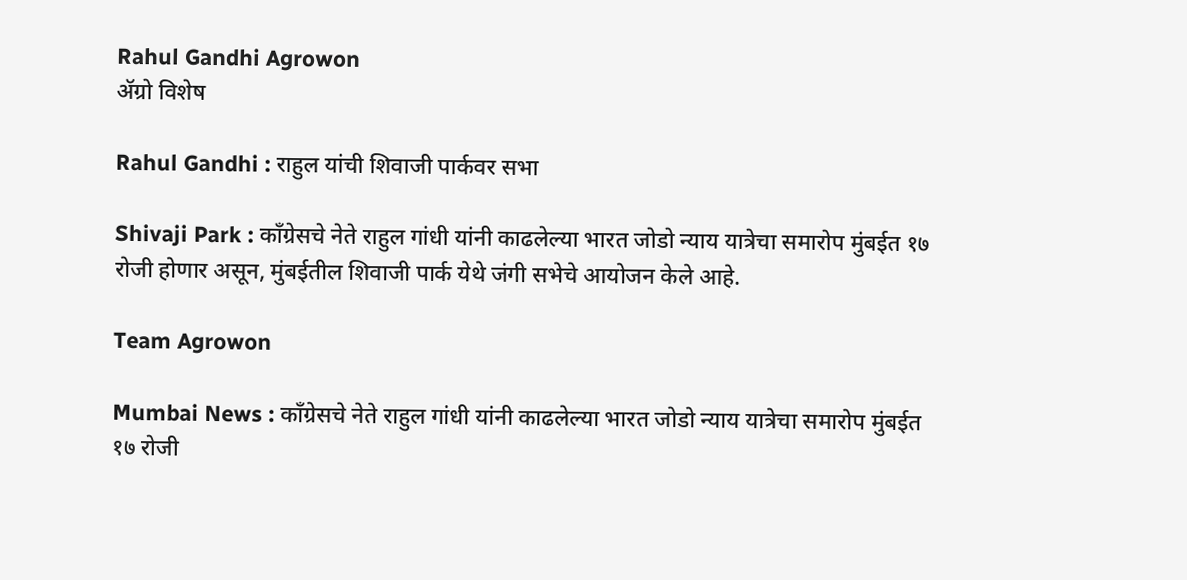Rahul Gandhi Agrowon
ॲग्रो विशेष

Rahul Gandhi : राहुल यांची शिवाजी पार्कवर सभा

Shivaji Park : काँग्रेसचे नेते राहुल गांधी यांनी काढलेल्या भारत जोडो न्याय यात्रेचा समारोप मुंबईत १७ रोजी होणार असून, मुंबईतील शिवाजी पार्क येथे जंगी सभेचे आयोजन केले आहे.

Team Agrowon

Mumbai News : काँग्रेसचे नेते राहुल गांधी यांनी काढलेल्या भारत जोडो न्याय यात्रेचा समारोप मुंबईत १७ रोजी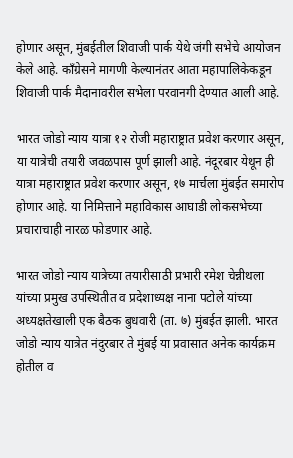होणार असून, मुंबईतील शिवाजी पार्क येथे जंगी सभेचे आयोजन केले आहे. काँग्रेसने मागणी केल्यानंतर आता महापालिकेकडून शिवाजी पार्क मैदानावरील सभेला परवानगी देण्यात आली आहे.

भारत जोडो न्याय यात्रा १२ रोजी महाराष्ट्रात प्रवेश करणार असून, या यात्रेची तयारी जवळपास पूर्ण झाली आहे. नंदूरबार येथून ही यात्रा महाराष्ट्रात प्रवेश करणार असून, १७ मार्चला मुंबईत समारोप होणार आहे. या निमित्ताने महाविकास आघाडी लोकसभेच्या प्रचाराचाही नारळ फोडणार आहे.

भारत जोडो न्याय यात्रेच्या तयारीसाठी प्रभारी रमेश चेन्नीथला यांच्या प्रमुख उपस्थितीत व प्रदेशाध्यक्ष नाना पटोले यांच्या अध्यक्षतेखाली एक बैठक बुधवारी (ता. ७) मुंबईत झाली. भारत जोडो न्याय यात्रेत नंदुरबार ते मुंबई या प्रवासात अनेक कार्यक्रम होतील व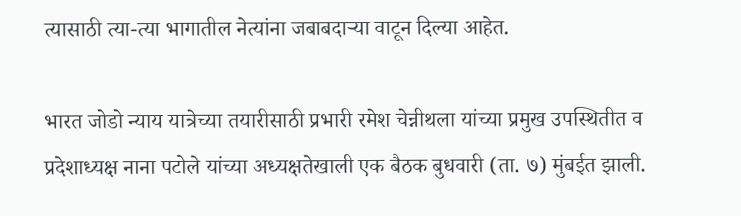त्यासाठी त्या-त्या भागातील नेत्यांना जबाबदाऱ्या वाटून दिल्या आहेत.

भारत जोडो न्याय यात्रेच्या तयारीसाठी प्रभारी रमेश चेन्नीथला यांच्या प्रमुख उपस्थितीत व प्रदेशाध्यक्ष नाना पटोले यांच्या अध्यक्षतेखाली एक बैठक बुधवारी (ता. ७) मुंबईत झाली.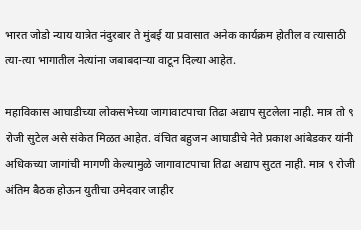भारत जोडो न्याय यात्रेत नंदुरबार ते मुंबई या प्रवासात अनेक कार्यक्रम होतील व त्यासाठी त्या-त्या भागातील नेत्यांना जबाबदाऱ्या वाटून दिल्या आहेत.

महाविकास आघाडीच्या लोकसभेच्या जागावाटपाचा तिढा अद्याप सुटलेला नाही. मात्र तो ९ रोजी सुटेल असे संकेत मिळत आहेत. वंचित बहुजन आघाडीचे नेते प्रकाश आंबेडकर यांनी अधिकच्या जागांची मागणी केल्यामुळे जागावाटपाचा तिढा अद्याप सुटत नाही. मात्र ९ रोजी अंतिम बैठक होऊन युतीचा उमेदवार जाहीर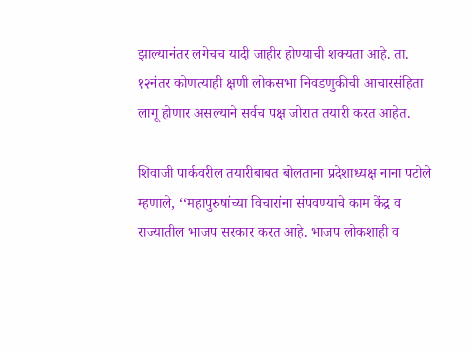झाल्यानंतर लगेचच यादी जाहीर होण्याची शक्यता आहे. ता. १२नंतर कोणत्याही क्षणी लोकसभा निवडणुकीची आचारसंहिता लागू होणार असल्याने सर्वच पक्ष जोरात तयारी करत आहेत.

शिवाजी पार्कवरील तयारीबाबत बोलताना प्रदेशाध्यक्ष नाना पटोले म्हणाले, ‘‘महापुरुषांच्या विचारांना संपवण्याचे काम केंद्र व राज्यातील भाजप सरकार करत आहे. भाजप लोकशाही व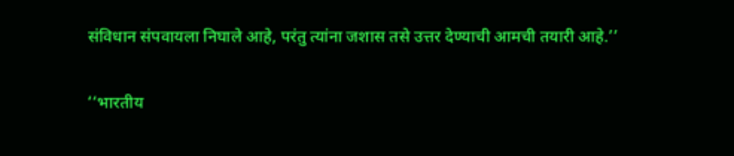संविधान संपवायला निघाले आहे, परंतु त्यांना जशास तसे उत्तर देण्याची आमची तयारी आहे.’’

‘‘भारतीय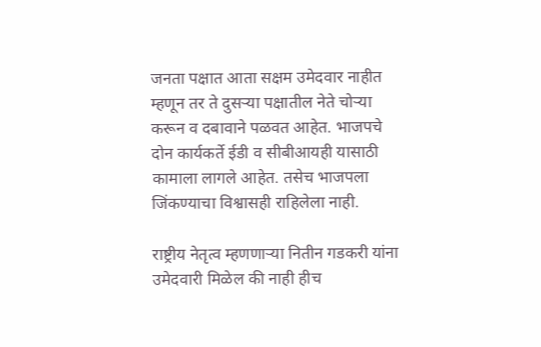जनता पक्षात आता सक्षम उमेदवार नाहीत म्हणून तर ते दुसऱ्या पक्षातील नेते चोऱ्या करून व दबावाने पळवत आहेत. भाजपचे दोन कार्यकर्ते ईडी व सीबीआयही यासाठी कामाला लागले आहेत. तसेच भाजपला जिंकण्याचा विश्वासही राहिलेला नाही.

राष्ट्रीय नेतृत्व म्हणणाऱ्या नितीन गडकरी यांना उमेदवारी मिळेल की नाही हीच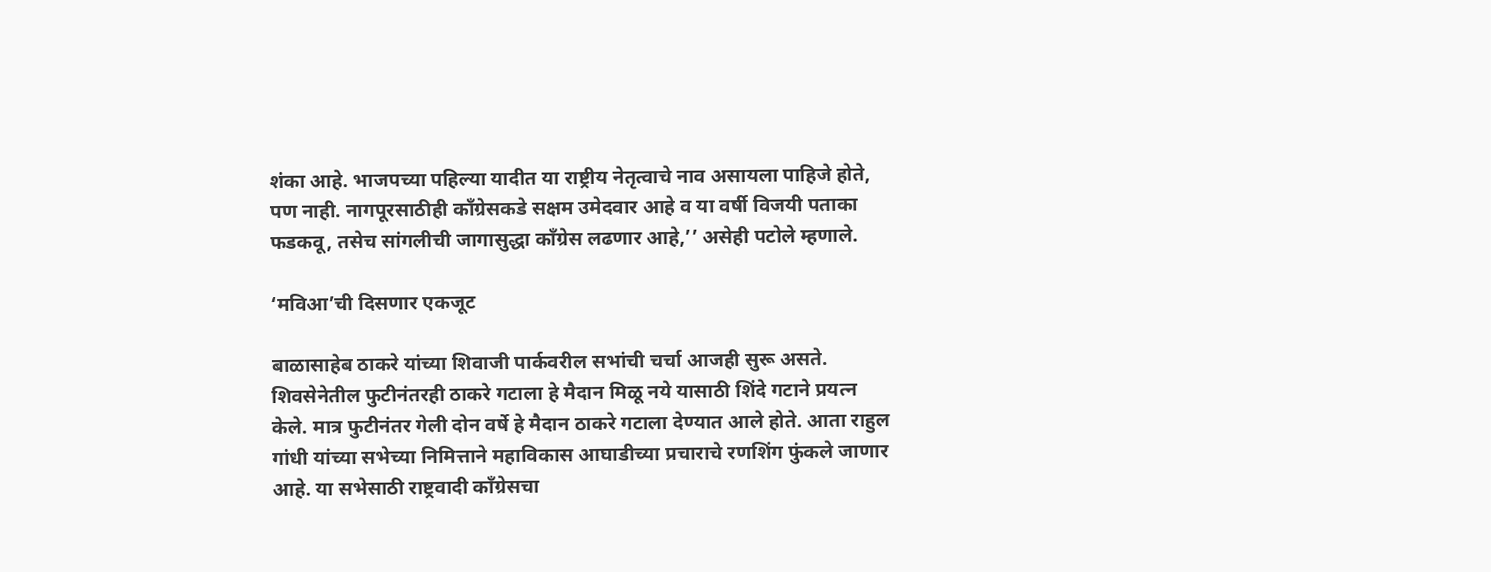शंका आहे. भाजपच्या पहिल्या यादीत या राष्ट्रीय नेतृत्वाचे नाव असायला पाहिजे होते, पण नाही. नागपूरसाठीही काँग्रेसकडे सक्षम उमेदवार आहे व या वर्षी विजयी पताका फडकवू, तसेच सांगलीची जागासुद्धा काँग्रेस लढणार आहे,’’ असेही पटोले म्हणाले.

‘मविआ’ची दिसणार एकजूट

बाळासाहेब ठाकरे यांच्या शिवाजी पार्कवरील सभांची चर्चा आजही सुरू असते. शिवसेनेतील फुटीनंतरही ठाकरे गटाला हे मैदान मिळू नये यासाठी शिंदे गटाने प्रयत्न केले. मात्र फुटीनंतर गेली दोन वर्षे हे मैदान ठाकरे गटाला देण्यात आले होते. आता राहुल गांधी यांच्या सभेच्या निमित्ताने महाविकास आघाडीच्या प्रचाराचे रणशिंग फुंकले जाणार आहे. या सभेसाठी राष्ट्रवादी काँग्रेसचा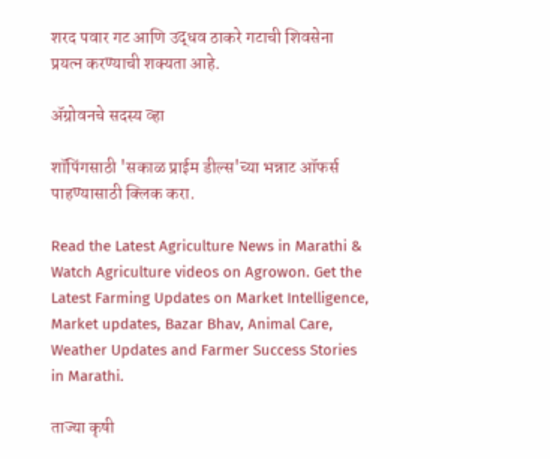शरद पवार गट आणि उद्धव ठाकरे गटाची शिवसेना प्रयत्न करण्याची शक्यता आहे.

ॲग्रोवनचे सदस्य व्हा

शॉपिंगसाठी 'सकाळ प्राईम डील्स'च्या भन्नाट ऑफर्स पाहण्यासाठी क्लिक करा.

Read the Latest Agriculture News in Marathi & Watch Agriculture videos on Agrowon. Get the Latest Farming Updates on Market Intelligence, Market updates, Bazar Bhav, Animal Care, Weather Updates and Farmer Success Stories in Marathi.

ताज्या कृषी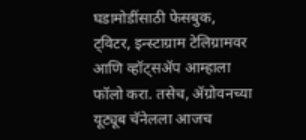घडामोडींसाठी फेसबुक, ट्विटर, इन्स्टाग्राम टेलिग्रामवर आणि व्हॉट्सॲप आम्हाला फॉलो करा. तसेच, ॲग्रोवनच्या यूट्यूब चॅनेलला आजच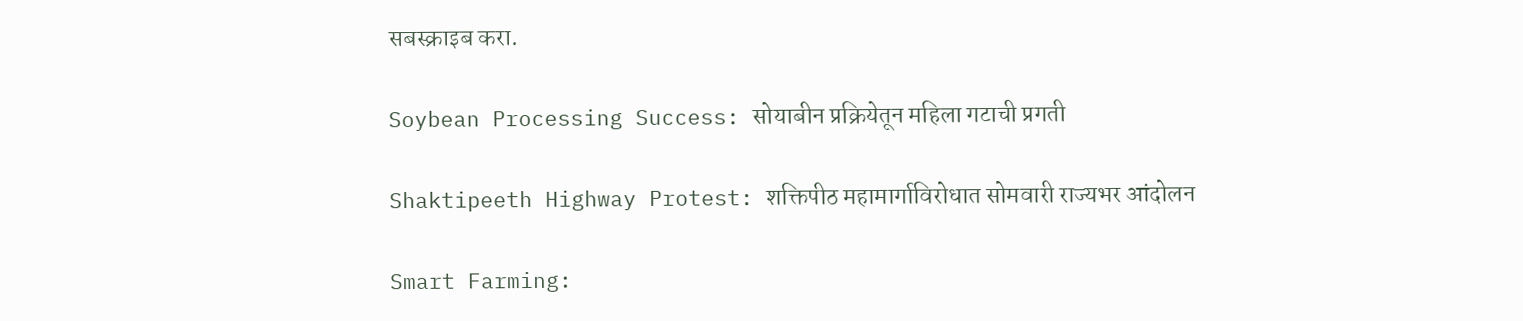सबस्क्राइब करा.

Soybean Processing Success: सोयाबीन प्रक्रियेतून महिला गटाची प्रगती

Shaktipeeth Highway Protest: शक्तिपीठ महामार्गाविरोधात सोमवारी राज्यभर आंदोलन

Smart Farming: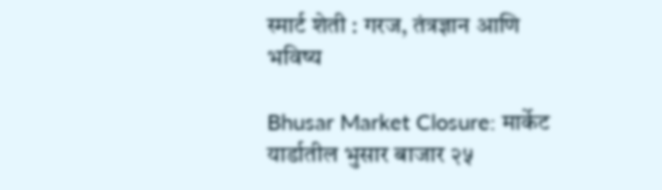स्मार्ट शेती : गरज, तंत्रज्ञान आणि भविष्य

Bhusar Market Closure: मार्केट यार्डातील भुसार बाजार २५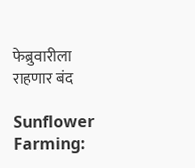फेब्रुवारीला राहणार बंद

Sunflower Farming: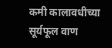कमी कालावधीच्या सूर्यफूल वाण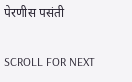पेरणीस पसंती

SCROLL FOR NEXT